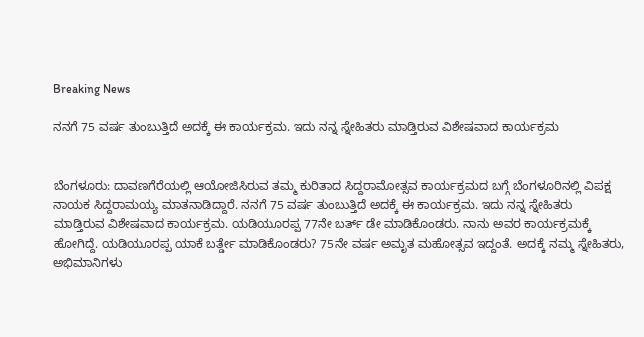Breaking News

ನನಗೆ 75 ವರ್ಷ ತುಂಬುತ್ತಿದೆ ಅದಕ್ಕೆ ಈ ಕಾರ್ಯಕ್ರಮ. ಇದು ನನ್ನ‌ ಸ್ನೇಹಿತರು ಮಾಡ್ತಿರುವ ವಿಶೇಷವಾದ ಕಾರ್ಯಕ್ರಮ


ಬೆಂಗಳೂರು: ದಾವಣಗೆರೆಯಲ್ಲಿ ಆಯೋಜಿಸಿರುವ ತಮ್ಮ ಕುರಿತಾದ ಸಿದ್ದರಾಮೋತ್ಸವ ಕಾರ್ಯಕ್ರಮದ ಬಗ್ಗೆ ಬೆಂಗಳೂರಿನಲ್ಲಿ ವಿಪಕ್ಷ ನಾಯಕ ಸಿದ್ದರಾಮಯ್ಯ ಮಾತನಾಡಿದ್ದಾರೆ. ನನಗೆ 75 ವರ್ಷ ತುಂಬುತ್ತಿದೆ ಅದಕ್ಕೆ ಈ ಕಾರ್ಯಕ್ರಮ. ಇದು ನನ್ನ‌ ಸ್ನೇಹಿತರು ಮಾಡ್ತಿರುವ ವಿಶೇಷವಾದ ಕಾರ್ಯಕ್ರಮ. ಯಡಿಯೂರಪ್ಪ 77ನೇ ಬರ್ತ್ ಡೇ ಮಾಡಿಕೊಂಡರು. ನಾನು ಅವರ ಕಾರ್ಯಕ್ರಮಕ್ಕೆ ಹೋಗಿದ್ದೆ. ಯಡಿಯೂರಪ್ಪ ಯಾಕೆ ಬರ್ತ್ಡೇ ಮಾಡಿಕೊಂಡರು? 75ನೇ ವರ್ಷ ಅಮೃತ ಮಹೋತ್ಸವ ಇದ್ದಂತೆ. ಅದಕ್ಕೆ ನಮ್ಮ‌ ಸ್ನೇಹಿತರು, ಅಭಿಮಾನಿಗಳು‌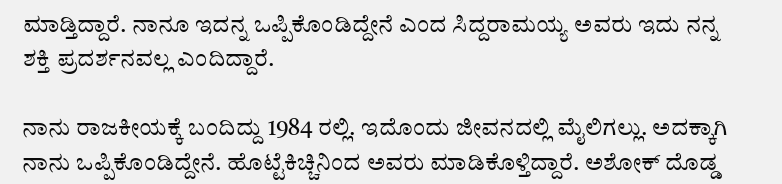ಮಾಡ್ತಿದ್ದಾರೆ. ನಾನೂ ಇದನ್ನ ಒಪ್ಪಿಕೊಂಡಿದ್ದೇನೆ ಎಂದ ಸಿದ್ದರಾಮಯ್ಯ ಅವರು ಇದು ನನ್ನ ಶಕ್ತಿ ಪ್ರದರ್ಶನವಲ್ಲ ಎಂದಿದ್ದಾರೆ.

ನಾನು ರಾಜಕೀಯಕ್ಕೆ ಬಂದಿದ್ದು 1984 ರಲ್ಲಿ. ಇದೊಂದು ಜೀವನದಲ್ಲಿ ಮೈಲಿಗಲ್ಲು. ಅದಕ್ಕಾಗಿ ನಾನು ಒಪ್ಪಿಕೊಂಡಿದ್ದೇನೆ. ಹೊಟ್ಟೆಕಿಚ್ಚಿನಿಂದ ಅವರು ಮಾಡಿಕೊಳ್ತಿದ್ದಾರೆ. ಅಶೋಕ್ ದೊಡ್ಡ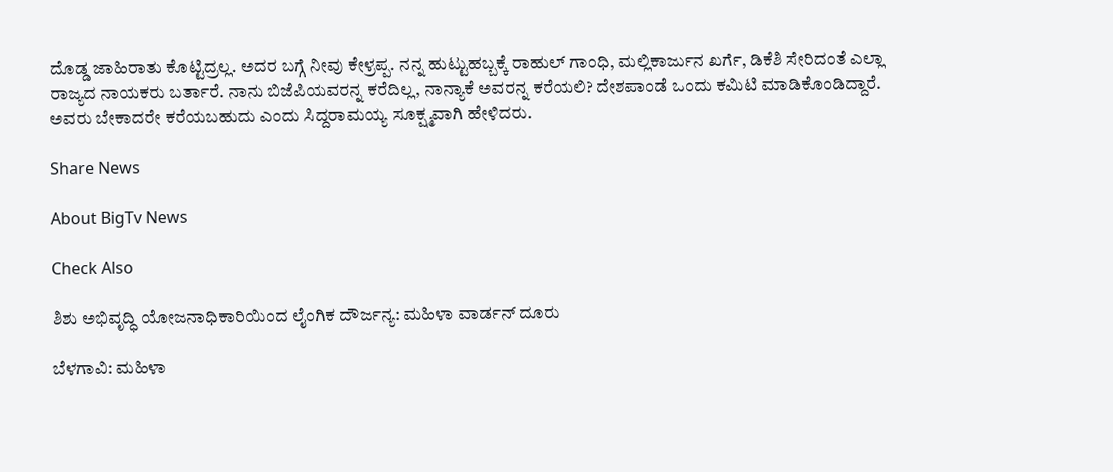ದೊಡ್ಡ ಜಾಹಿರಾತು ಕೊಟ್ಟಿದ್ರಲ್ಲ. ಅದರ ಬಗ್ಗೆ ನೀವು ಕೇಳ್ರಪ್ಪ. ನನ್ನ ಹುಟ್ಟುಹಬ್ಬಕ್ಕೆ ರಾಹುಲ್ ಗಾಂಧಿ, ಮಲ್ಲಿಕಾರ್ಜುನ ಖರ್ಗೆ, ಡಿಕೆಶಿ ಸೇರಿದಂತೆ ಎಲ್ಲಾ ರಾಜ್ಯದ ನಾಯಕರು ಬರ್ತಾರೆ. ನಾನು ಬಿಜೆಪಿಯವರನ್ನ ಕರೆದಿಲ್ಲ, ನಾನ್ಯಾಕೆ ಅವರನ್ನ ಕರೆಯಲಿ? ದೇಶಪಾಂಡೆ ಒಂದು ಕಮಿಟಿ ಮಾಡಿಕೊಂಡಿದ್ದಾರೆ. ಅವರು ಬೇಕಾದರೇ ಕರೆಯಬಹುದು ಎಂದು ಸಿದ್ದರಾಮಯ್ಯ ಸೂಕ್ಷ್ಮವಾಗಿ ಹೇಳಿದರು.

Share News

About BigTv News

Check Also

ಶಿಶು ಅಭಿವೃದ್ಧಿ ಯೋಜನಾಧಿಕಾರಿಯಿಂದ ಲೈಂಗಿಕ ದೌರ್ಜನ್ಯ: ಮಹಿಳಾ ವಾರ್ಡನ್‌ ದೂರು

ಬೆಳಗಾವಿ: ಮಹಿಳಾ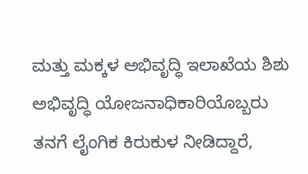ಮತ್ತು ಮಕ್ಕಳ ಅಭಿವೃದ್ಧಿ ಇಲಾಖೆಯ ಶಿಶು ಅಭಿವೃದ್ಧಿ ಯೋಜನಾಧಿಕಾರಿಯೊಬ್ಬರು ತನಗೆ ಲೈಂಗಿಕ ಕಿರುಕುಳ ನೀಡಿದ್ದಾರೆ,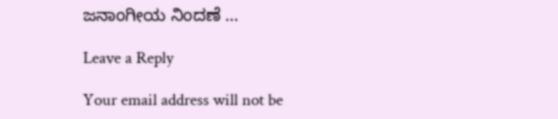ಜನಾಂಗೀಯ ನಿಂದಣೆ …

Leave a Reply

Your email address will not be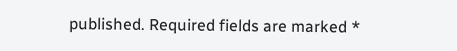published. Required fields are marked *